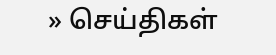» செய்திகள்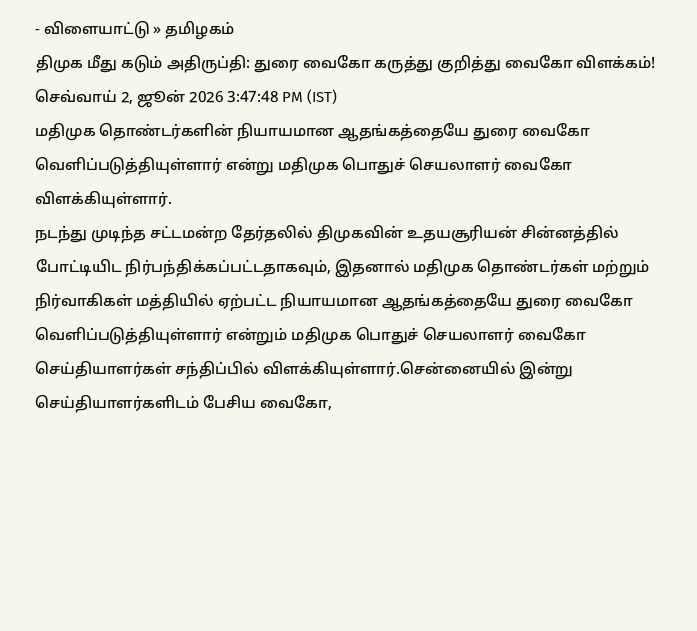- விளையாட்டு » தமிழகம்
திமுக மீது கடும் அதிருப்தி: துரை வைகோ கருத்து குறித்து வைகோ விளக்கம்!
செவ்வாய் 2, ஜூன் 2026 3:47:48 PM (IST)
மதிமுக தொண்டர்களின் நியாயமான ஆதங்கத்தையே துரை வைகோ வெளிப்படுத்தியுள்ளார் என்று மதிமுக பொதுச் செயலாளர் வைகோ விளக்கியுள்ளார்.
நடந்து முடிந்த சட்டமன்ற தேர்தலில் திமுகவின் உதயசூரியன் சின்னத்தில் போட்டியிட நிர்பந்திக்கப்பட்டதாகவும், இதனால் மதிமுக தொண்டர்கள் மற்றும் நிர்வாகிகள் மத்தியில் ஏற்பட்ட நியாயமான ஆதங்கத்தையே துரை வைகோ வெளிப்படுத்தியுள்ளார் என்றும் மதிமுக பொதுச் செயலாளர் வைகோ செய்தியாளர்கள் சந்திப்பில் விளக்கியுள்ளார்.சென்னையில் இன்று செய்தியாளர்களிடம் பேசிய வைகோ,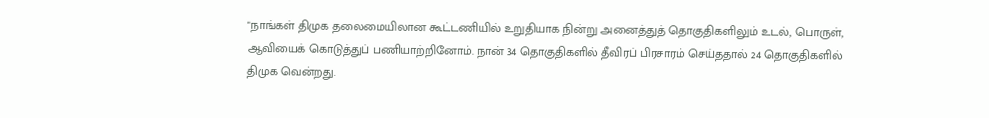"நாங்கள் திமுக தலைமையிலான கூட்டணியில் உறுதியாக நின்று அனைத்துத் தொகுதிகளிலும் உடல், பொருள், ஆவியைக் கொடுத்துப் பணியாற்றினோம். நான் 34 தொகுதிகளில் தீவிரப் பிரசாரம் செய்ததால் 24 தொகுதிகளில் திமுக வென்றது.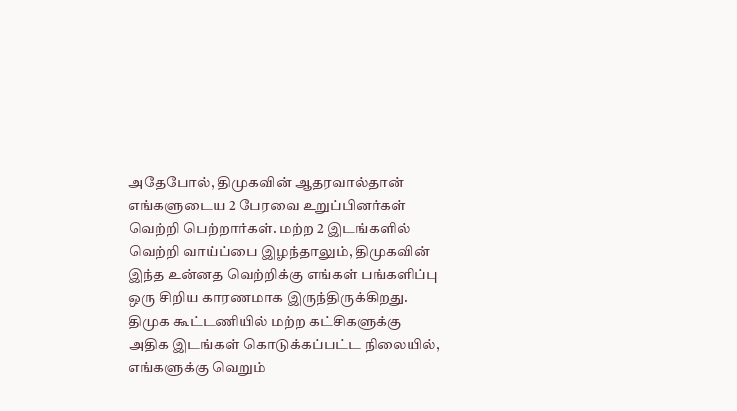அதேபோல், திமுகவின் ஆதரவால்தான் எங்களுடைய 2 பேரவை உறுப்பினர்கள் வெற்றி பெற்றார்கள். மற்ற 2 இடங்களில் வெற்றி வாய்ப்பை இழந்தாலும், திமுகவின் இந்த உன்னத வெற்றிக்கு எங்கள் பங்களிப்பு ஒரு சிறிய காரணமாக இருந்திருக்கிறது. திமுக கூட்டணியில் மற்ற கட்சிகளுக்கு அதிக இடங்கள் கொடுக்கப்பட்ட நிலையில், எங்களுக்கு வெறும்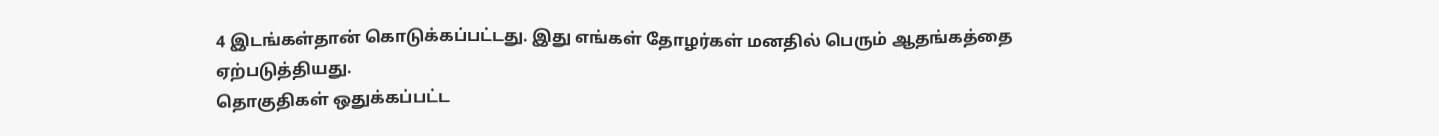4 இடங்கள்தான் கொடுக்கப்பட்டது. இது எங்கள் தோழர்கள் மனதில் பெரும் ஆதங்கத்தை ஏற்படுத்தியது.
தொகுதிகள் ஒதுக்கப்பட்ட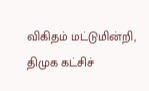விகிதம் மட்டுமின்றி, திமுக கட்சிச்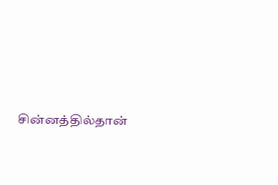சின்னத்தில்தான்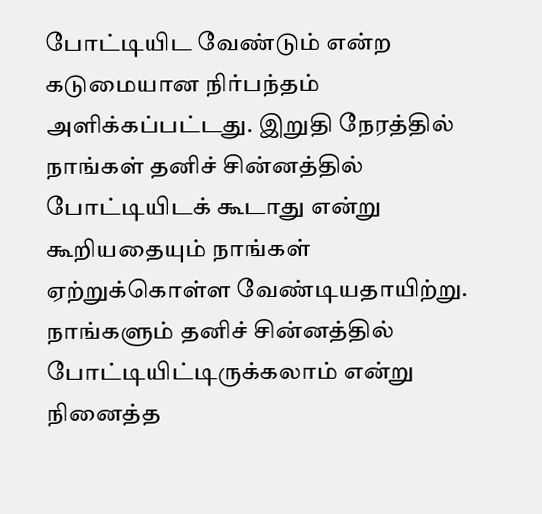போட்டியிட வேண்டும் என்ற கடுமையான நிர்பந்தம் அளிக்கப்பட்டது. இறுதி நேரத்தில் நாங்கள் தனிச் சின்னத்தில் போட்டியிடக் கூடாது என்று கூறியதையும் நாங்கள் ஏற்றுக்கொள்ள வேண்டியதாயிற்று. நாங்களும் தனிச் சின்னத்தில் போட்டியிட்டிருக்கலாம் என்று நினைத்த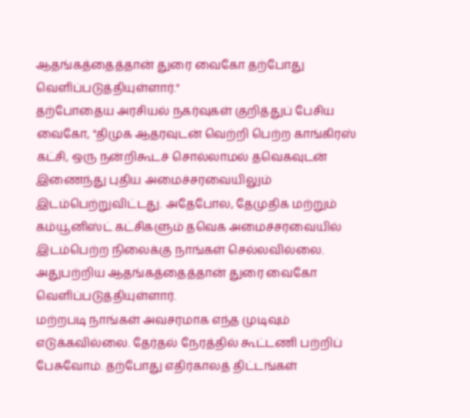ஆதங்கத்தைத்தான் துரை வைகோ தற்போது வெளிப்படுத்தியுள்ளார்."
தற்போதைய அரசியல் நகர்வுகள் குறித்துப் பேசிய வைகோ, "திமுக ஆதரவுடன் வெற்றி பெற்ற காங்கிரஸ் கட்சி, ஒரு நன்றிகூடச் சொல்லாமல் தவெகவுடன் இணைந்து புதிய அமைச்சரவையிலும் இடம்பெற்றுவிட்டது. அதேபோல, தேமுதிக மற்றும் கம்யூனிஸ்ட் கட்சிகளும் தவெக அமைச்சரவையில் இடம்பெற்ற நிலைக்கு நாங்கள் செல்லவில்லை. அதுபற்றிய ஆதங்கத்தைத்தான் துரை வைகோ வெளிப்படுத்தியுள்ளார்.
மற்றபடி நாங்கள் அவசரமாக எந்த முடிவும் எடுக்கவில்லை. தேர்தல் நேரத்தில் கூட்டணி பற்றிப் பேசுவோம். தற்போது எதிர்காலத் திட்டங்கள்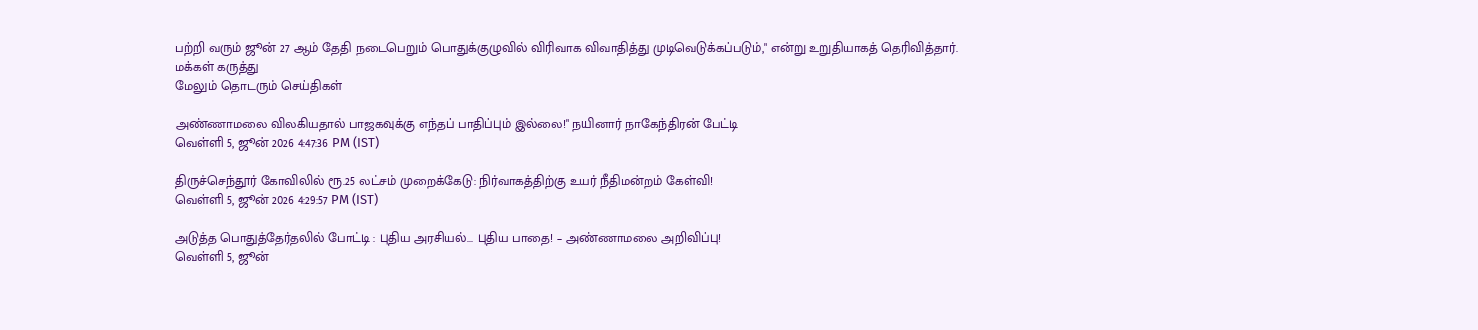பற்றி வரும் ஜூன் 27 ஆம் தேதி நடைபெறும் பொதுக்குழுவில் விரிவாக விவாதித்து முடிவெடுக்கப்படும்," என்று உறுதியாகத் தெரிவித்தார்.
மக்கள் கருத்து
மேலும் தொடரும் செய்திகள்

அண்ணாமலை விலகியதால் பாஜகவுக்கு எந்தப் பாதிப்பும் இல்லை!" நயினார் நாகேந்திரன் பேட்டி
வெள்ளி 5, ஜூன் 2026 4:47:36 PM (IST)

திருச்செந்தூர் கோவிலில் ரூ.25 லட்சம் முறைக்கேடு: நிர்வாகத்திற்கு உயர் நீதிமன்றம் கேள்வி!
வெள்ளி 5, ஜூன் 2026 4:29:57 PM (IST)

அடுத்த பொதுத்தேர்தலில் போட்டி : புதிய அரசியல்... புதிய பாதை! – அண்ணாமலை அறிவிப்பு!
வெள்ளி 5, ஜூன்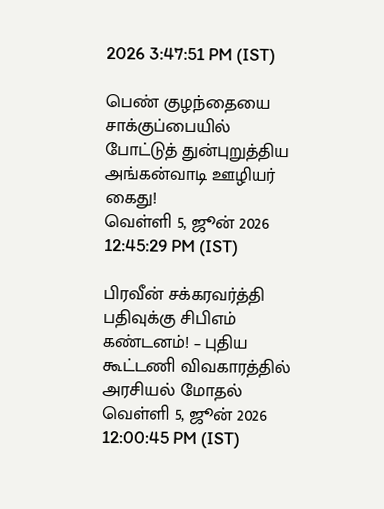2026 3:47:51 PM (IST)

பெண் குழந்தையை சாக்குப்பையில் போட்டுத் துன்புறுத்திய அங்கன்வாடி ஊழியர் கைது!
வெள்ளி 5, ஜூன் 2026 12:45:29 PM (IST)

பிரவீன் சக்கரவர்த்தி பதிவுக்கு சிபிஎம் கண்டனம்! – புதிய கூட்டணி விவகாரத்தில் அரசியல் மோதல்
வெள்ளி 5, ஜூன் 2026 12:00:45 PM (IST)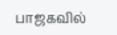பாஜகவில்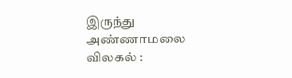இருந்து அண்ணாமலை விலகல் :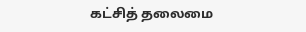கட்சித் தலைமை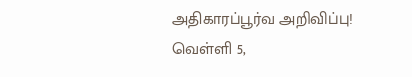அதிகாரப்பூர்வ அறிவிப்பு!
வெள்ளி 5,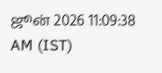ஜூன் 2026 11:09:38 AM (IST)